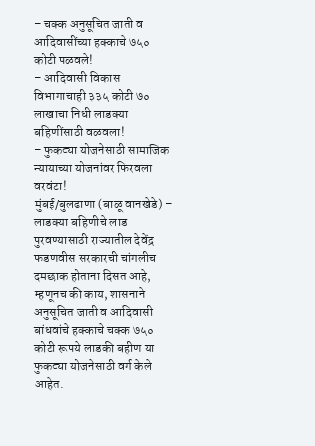– चक्क अनुसूचित जाती व आदिवासींच्या हक्काचे ७५० कोटी पळवले!
– आदिवासी विकास विभागाचाही ३३५ कोटी ७० लाखाचा निधी लाडक्या बहिणींसाठी वळवला!
– फुकट्या योजनेसाठी सामाजिक न्यायाच्या योजनांवर फिरवला वरवंटा!
मुंबई/बुलढाणा (बाळू वानखेडे) – लाडक्या बहिणीचे लाड पुरवण्यासाठी राज्यातील देवेंद्र फडणवीस सरकारची चांगलीच दमछाक होताना दिसत आहे, म्हणूनच की काय, शासनाने अनुसूचित जाती व आदिवासी बांधवांचे हक्काचे चक्क ७५० कोटी रूपये लाडकी बहीण या फुकट्या योजनेसाठी वर्ग केले आहेत.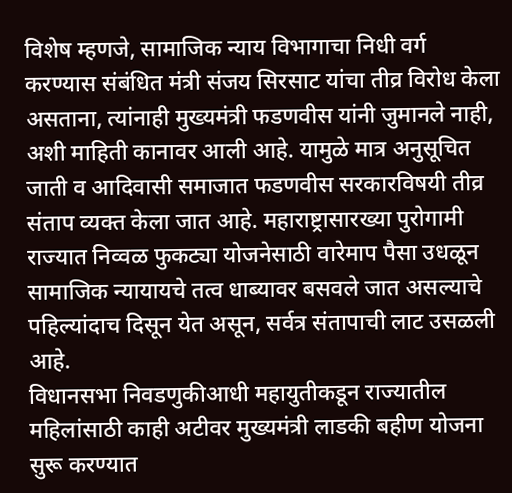विशेष म्हणजे, सामाजिक न्याय विभागाचा निधी वर्ग करण्यास संबंधित मंत्री संजय सिरसाट यांचा तीव्र विरोध केला असताना, त्यांनाही मुख्यमंत्री फडणवीस यांनी जुमानले नाही, अशी माहिती कानावर आली आहे. यामुळे मात्र अनुसूचित जाती व आदिवासी समाजात फडणवीस सरकारविषयी तीव्र संताप व्यक्त केला जात आहे. महाराष्ट्रासारख्या पुरोगामी राज्यात निव्वळ फुकट्या योजनेसाठी वारेमाप पैसा उधळून सामाजिक न्यायायचे तत्व धाब्यावर बसवले जात असल्याचे पहिल्यांदाच दिसून येत असून, सर्वत्र संतापाची लाट उसळली आहे.
विधानसभा निवडणुकीआधी महायुतीकडून राज्यातील महिलांसाठी काही अटीवर मुख्यमंत्री लाडकी बहीण योजना सुरू करण्यात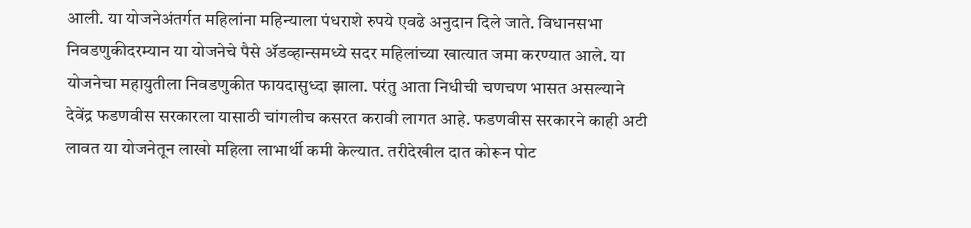आली. या योजनेअंतर्गत महिलांना महिन्याला पंधराशे रुपये एवढे अनुदान दिले जाते. विधानसभा निवडणुकीदरम्यान या योजनेचे पैसे ॲडव्हान्समध्ये सदर महिलांच्या खात्यात जमा करण्यात आले. या योजनेचा महायुतीला निवडणुकीत फायदासुध्दा झाला. परंतु आता निधीची चणचण भासत असल्याने देवेंद्र फडणवीस सरकारला यासाठी चांगलीच कसरत करावी लागत आहे. फडणवीस सरकारने काही अटी लावत या योजनेतून लाखो महिला लाभार्थी कमी केल्यात. तरीदेखील दात कोरून पोट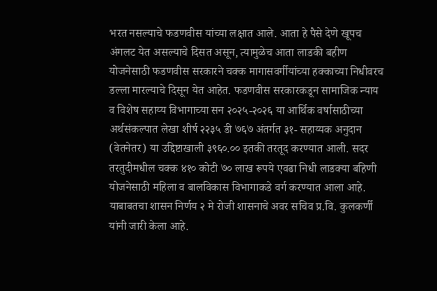भरत नसल्याचे फडणवीस यांच्या लक्षात आले. आता हे पैसे देणे खूपच अंगलट येत असल्याचे दिसत असून, त्यामुळेच आता लाडकी बहीण योजनेसाठी फडणवीस सरकारने चक्क मागासवर्गीयांच्या हक्काच्या निधीवरच डल्ला मारल्याचे दिसून येत आहेत. फडणवीस सरकारकडून सामाजिक न्याय व विशेष सहाय्य विभागाच्या सन २०२५-२०२६ या आर्थिक वर्षासाठीच्या अर्थसंकल्पात लेखा शीर्ष २२३५ डी ७६७ अंतर्गत ३१- सहाय्यक अनुदान (वेतनेतर) या उद्दिष्टाखाली ३९६०.०० इतकी तरतूद करण्यात आली. सदर तरतुदीमधील चक्क ४१० कोटी ७० लाख रूपये एवढा निधी लाडक्या बहिणी योजनेसाठी महिला व बालविकास विभागाकडे वर्ग करण्यात आला आहे. याबाबतचा शासन निर्णय २ मे रोजी शासनाचे अवर सचिव प्र.वि. कुलकर्णी यांनी जारी केला आहे.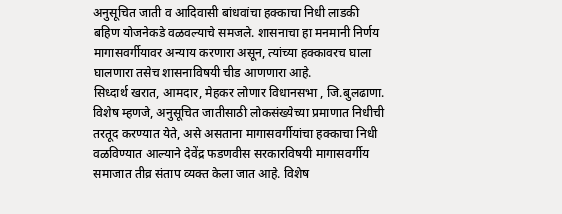अनुसूचित जाती व आदिवासी बांधवांचा हक्काचा निधी लाडकी बहिण योजनेकडे वळवल्याचे समजले. शासनाचा हा मनमानी निर्णय मागासवर्गीयावर अन्याय करणारा असून, त्यांच्या हक्कावरच घाला घालणारा तसेच शासनाविषयी चीड आणणारा आहे.
सिध्दार्थ खरात, आमदार, मेहकर लोणार विधानसभा , जि.बुलढाणा.
विशेष म्हणजे, अनुसूचित जातीसाठी लोकसंख्येच्या प्रमाणात निधीची तरतूद करण्यात येते, असे असताना मागासवर्गीयांचा हक्काचा निधी वळविण्यात आल्याने देवेंद्र फडणवीस सरकारविषयी मागासवर्गीय समाजात तीव्र संताप व्यक्त केला जात आहे. विशेष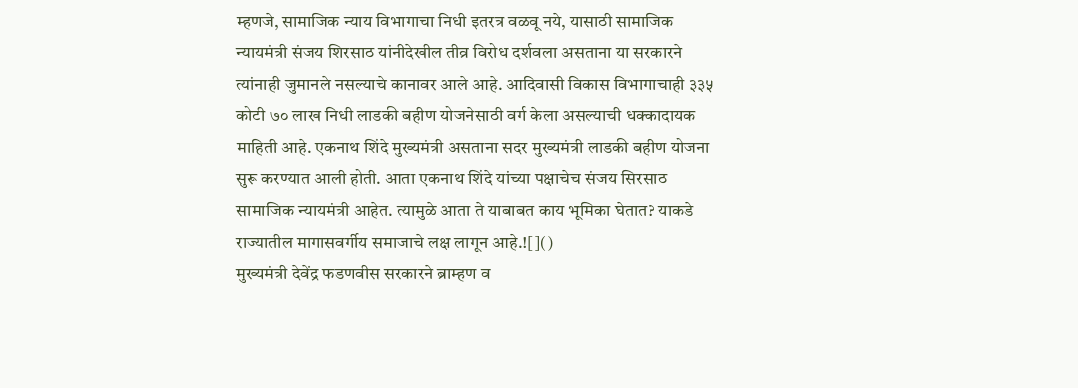म्हणजे, सामाजिक न्याय विभागाचा निधी इतरत्र वळवू नये, यासाठी सामाजिक न्यायमंत्री संजय शिरसाठ यांनीदेखील तीव्र विरोध दर्शवला असताना या सरकारने त्यांनाही जुमानले नसल्याचे कानावर आले आहे. आदिवासी विकास विभागाचाही ३३५ कोटी ७० लाख निधी लाडकी बहीण योजनेसाठी वर्ग केला असल्याची धक्कादायक माहिती आहे. एकनाथ शिंदे मुख्यमंत्री असताना सदर मुख्यमंत्री लाडकी बहीण योजना सुरू करण्यात आली होती. आता एकनाथ शिंदे यांच्या पक्षाचेच संजय सिरसाठ सामाजिक न्यायमंत्री आहेत. त्यामुळे आता ते याबाबत काय भूमिका घेतात? याकडे राज्यातील मागासवर्गीय समाजाचे लक्ष लागून आहे.![]()
मुख्यमंत्री देवेंद्र फडणवीस सरकारने ब्राम्हण व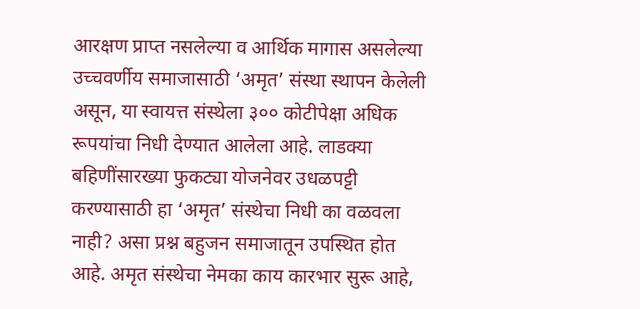आरक्षण प्राप्त नसलेल्या व आर्थिक मागास असलेल्या उच्चवर्णीय समाजासाठी ‘अमृत’ संस्था स्थापन केलेली असून, या स्वायत्त संस्थेला ३०० कोटीपेक्षा अधिक रूपयांचा निधी देण्यात आलेला आहे. लाडक्या बहिणींसारख्या फुकट्या योजनेवर उधळपट्टी करण्यासाठी हा ‘अमृत’ संस्थेचा निधी का वळवला नाही? असा प्रश्न बहुजन समाजातून उपस्थित होत आहे. अमृत संस्थेचा नेमका काय कारभार सुरू आहे,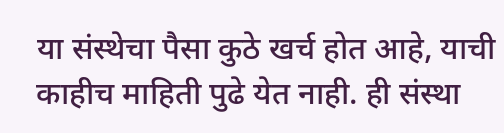या संस्थेचा पैसा कुठे खर्च होत आहे, याची काहीच माहिती पुढे येत नाही. ही संस्था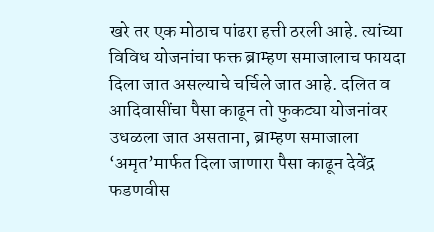खरे तर एक मोठाच पांढरा हत्ती ठरली आहे. त्यांच्या विविध योजनांचा फक्त ब्राम्हण समाजालाच फायदा दिला जात असल्याचे चर्चिले जात आहे. दलित व आदिवासींचा पैसा काढून तो फुकट्या योजनांवर उधळला जात असताना, ब्राम्हण समाजाला ‘अमृत’मार्फत दिला जाणारा पैसा काढून देवेंद्र फडणवीस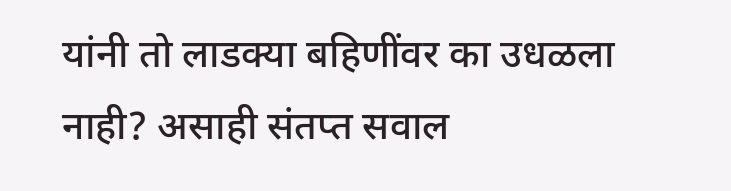यांनी तो लाडक्या बहिणींवर का उधळला नाही? असाही संतप्त सवाल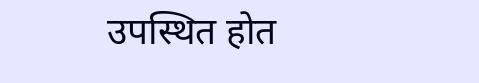उपस्थित होत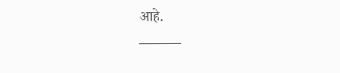आहे.
———